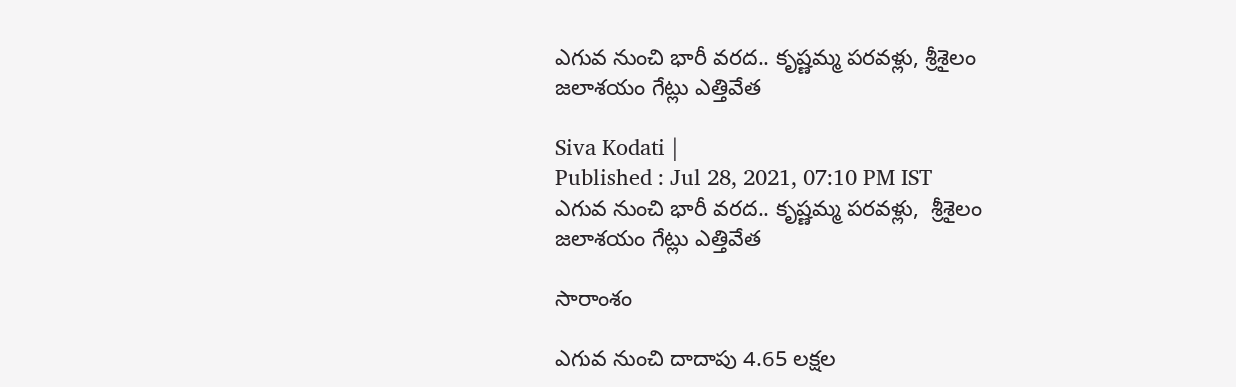ఎగువ నుంచి భారీ వరద.. కృష్ణమ్మ పరవళ్లు, శ్రీశైలం జలాశయం గేట్లు ఎత్తివేత

Siva Kodati |
Published : Jul 28, 2021, 07:10 PM IST
ఎగువ నుంచి భారీ వరద.. కృష్ణమ్మ పరవళ్లు,  శ్రీశైలం జలాశయం గేట్లు ఎత్తివేత

సారాంశం

ఎగువ నుంచి దాదాపు 4.65 లక్షల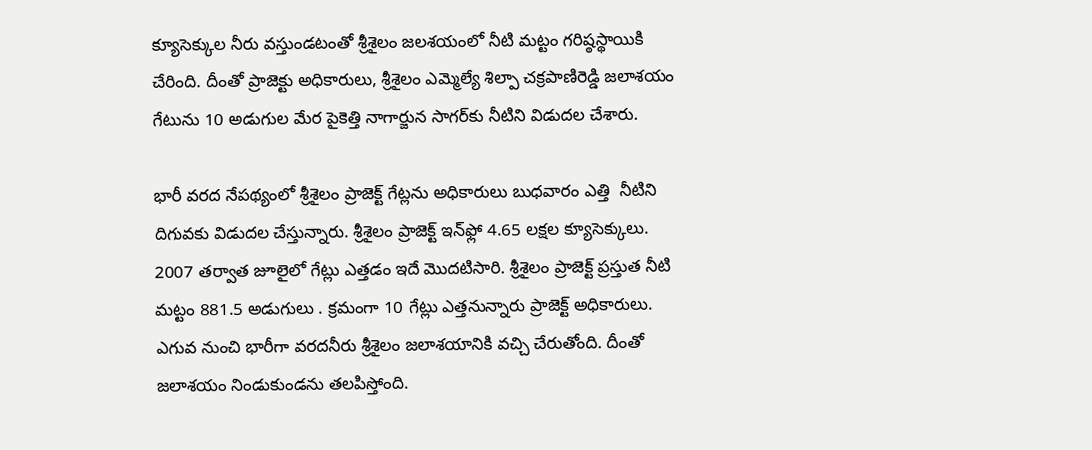క్యూసెక్కుల నీరు వస్తుండటంతో శ్రీశైలం జలశయంలో నీటి మట్టం గరిష్ఠస్థాయికి చేరింది. దీంతో ప్రాజెక్టు అధికారులు, శ్రీశైలం ఎమ్మెల్యే శిల్పా చక్రపాణిరెడ్డి జలాశయం గేటును 10 అడుగుల మేర పైకెత్తి నాగార్జున సాగర్‌కు నీటిని విడుదల చేశారు.

భారీ వరద నేపథ్యంలో శ్రీశైలం ప్రాజెక్ట్ గేట్లను అధికారులు బుధవారం ఎత్తి  నీటిని దిగువకు విడుదల చేస్తున్నారు. శ్రీశైలం ప్రాజెక్ట్ ఇన్‌ఫ్లో 4.65 లక్షల క్యూసెక్కులు. 2007 తర్వాత జూలైలో గేట్లు ఎత్తడం ఇదే మొదటిసారి. శ్రీశైలం ప్రాజెక్ట్ ప్రస్తుత నీటి మట్టం 881.5 అడుగులు . క్రమంగా 10 గేట్లు ఎత్తనున్నారు ప్రాజెక్ట్ అధికారులు. ఎగువ నుంచి భారీగా వరదనీరు శ్రీశైలం జలాశయానికి వచ్చి చేరుతోంది. దీంతో  జలాశయం నిండుకుండను తలపిస్తోంది.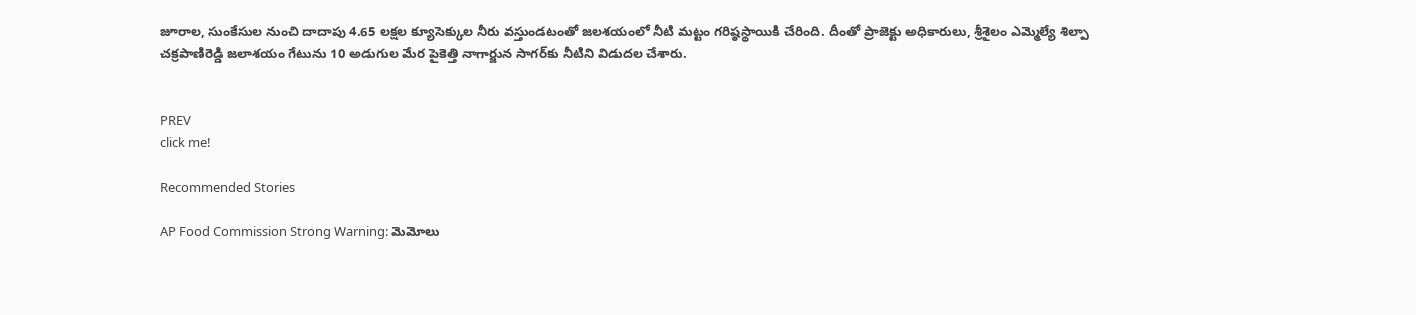జూరాల, సుంకేసుల నుంచి దాదాపు 4.65 లక్షల క్యూసెక్కుల నీరు వస్తుండటంతో జలశయంలో నీటి మట్టం గరిష్ఠస్థాయికి చేరింది. దీంతో ప్రాజెక్టు అధికారులు, శ్రీశైలం ఎమ్మెల్యే శిల్పా చక్రపాణిరెడ్డి జలాశయం గేటును 10 అడుగుల మేర పైకెత్తి నాగార్జున సాగర్‌కు నీటిని విడుదల చేశారు.


PREV
click me!

Recommended Stories

AP Food Commission Strong Warning: మెమోలు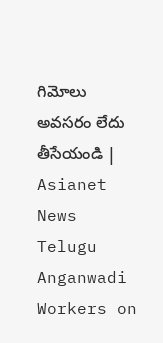గిమోలు అవసరం లేదు తీసేయండి | Asianet News Telugu
Anganwadi Workers on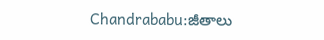Chandrababu:జీతాలు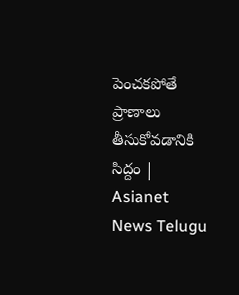పెంచకపోతే ప్రాణాలు తీసుకోవడానికి సిద్దం | Asianet News Telugu